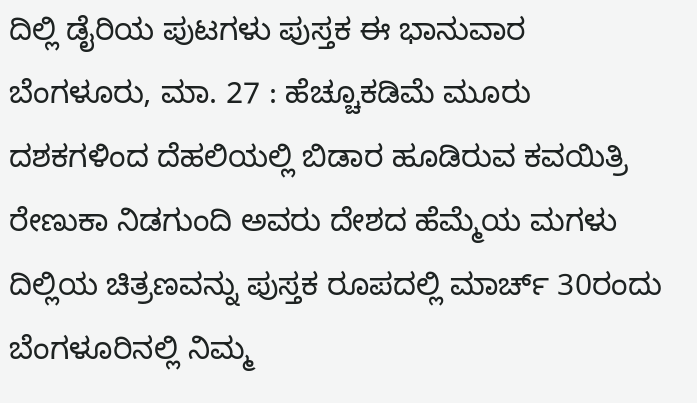ದಿಲ್ಲಿ ಡೈರಿಯ ಪುಟಗಳು ಪುಸ್ತಕ ಈ ಭಾನುವಾರ
ಬೆಂಗಳೂರು, ಮಾ. 27 : ಹೆಚ್ಚೂಕಡಿಮೆ ಮೂರು ದಶಕಗಳಿಂದ ದೆಹಲಿಯಲ್ಲಿ ಬಿಡಾರ ಹೂಡಿರುವ ಕವಯಿತ್ರಿ ರೇಣುಕಾ ನಿಡಗುಂದಿ ಅವರು ದೇಶದ ಹೆಮ್ಮೆಯ ಮಗಳು ದಿಲ್ಲಿಯ ಚಿತ್ರಣವನ್ನು ಪುಸ್ತಕ ರೂಪದಲ್ಲಿ ಮಾರ್ಚ್ 30ರಂದು ಬೆಂಗಳೂರಿನಲ್ಲಿ ನಿಮ್ಮ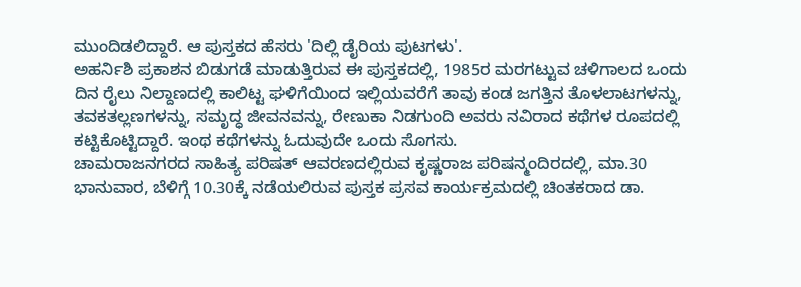ಮುಂದಿಡಲಿದ್ದಾರೆ. ಆ ಪುಸ್ತಕದ ಹೆಸರು 'ದಿಲ್ಲಿ ಡೈರಿಯ ಪುಟಗಳು'.
ಅಹರ್ನಿಶಿ ಪ್ರಕಾಶನ ಬಿಡುಗಡೆ ಮಾಡುತ್ತಿರುವ ಈ ಪುಸ್ತಕದಲ್ಲಿ, 1985ರ ಮರಗಟ್ಟುವ ಚಳಿಗಾಲದ ಒಂದು ದಿನ ರೈಲು ನಿಲ್ದಾಣದಲ್ಲಿ ಕಾಲಿಟ್ಟ ಘಳಿಗೆಯಿಂದ ಇಲ್ಲಿಯವರೆಗೆ ತಾವು ಕಂಡ ಜಗತ್ತಿನ ತೊಳಲಾಟಗಳನ್ನು, ತವಕತಲ್ಲಣಗಳನ್ನು, ಸಮೃದ್ಧ ಜೀವನವನ್ನು, ರೇಣುಕಾ ನಿಡಗುಂದಿ ಅವರು ನವಿರಾದ ಕಥೆಗಳ ರೂಪದಲ್ಲಿ ಕಟ್ಟಿಕೊಟ್ಟಿದ್ದಾರೆ. ಇಂಥ ಕಥೆಗಳನ್ನು ಓದುವುದೇ ಒಂದು ಸೊಗಸು.
ಚಾಮರಾಜನಗರದ ಸಾಹಿತ್ಯ ಪರಿಷತ್ ಆವರಣದಲ್ಲಿರುವ ಕೃಷ್ಣರಾಜ ಪರಿಷನ್ಮಂದಿರದಲ್ಲಿ, ಮಾ.30 ಭಾನುವಾರ, ಬೆಳಿಗ್ಗೆ 10.30ಕ್ಕೆ ನಡೆಯಲಿರುವ ಪುಸ್ತಕ ಪ್ರಸವ ಕಾರ್ಯಕ್ರಮದಲ್ಲಿ ಚಿಂತಕರಾದ ಡಾ.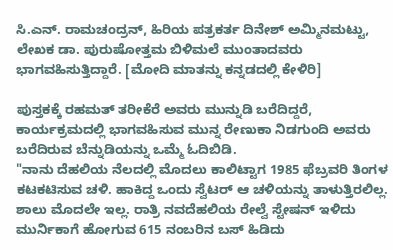ಸಿ.ಎನ್. ರಾಮಚಂದ್ರನ್, ಹಿರಿಯ ಪತ್ರಕರ್ತ ದಿನೇಶ್ ಅಮ್ಮಿನಮಟ್ಟು, ಲೇಖಕ ಡಾ. ಪುರುಷೋತ್ತಮ ಬಿಳಿಮಲೆ ಮುಂತಾದವರು ಭಾಗವಹಿಸುತ್ತಿದ್ದಾರೆ. [ಮೋದಿ ಮಾತನ್ನು ಕನ್ನಡದಲ್ಲಿ ಕೇಳಿರಿ]

ಪುಸ್ತಕಕ್ಕೆ ರಹಮತ್ ತರೀಕೆರೆ ಅವರು ಮುನ್ನುಡಿ ಬರೆದಿದ್ದರೆ, ಕಾರ್ಯಕ್ರಮದಲ್ಲಿ ಭಾಗವಹಿಸುವ ಮುನ್ನ ರೇಣುಕಾ ನಿಡಗುಂದಿ ಅವರು ಬರೆದಿರುವ ಬೆನ್ನುಡಿಯನ್ನು ಒಮ್ಮೆ ಓದಿಬಿಡಿ.
"ನಾನು ದೆಹಲಿಯ ನೆಲದಲ್ಲಿ ಮೊದಲು ಕಾಲಿಟ್ಟಾಗ 1985 ಫೆಬ್ರವರಿ ತಿಂಗಳ ಕಟಕಟಿಸುವ ಚಳಿ. ಹಾಕಿದ್ದ ಒಂದು ಸ್ವೆಟರ್ ಆ ಚಳಿಯನ್ನು ತಾಳುತ್ತಿರಲಿಲ್ಲ. ಶಾಲು ಮೊದಲೇ ಇಲ್ಲ. ರಾತ್ರಿ ನವದೆಹಲಿಯ ರೇಲ್ವೆ ಸ್ಟೇಷನ್ ಇಳಿದು ಮುರ್ನಿಕಾಗೆ ಹೋಗುವ 615 ನಂಬರಿನ ಬಸ್ ಹಿಡಿದು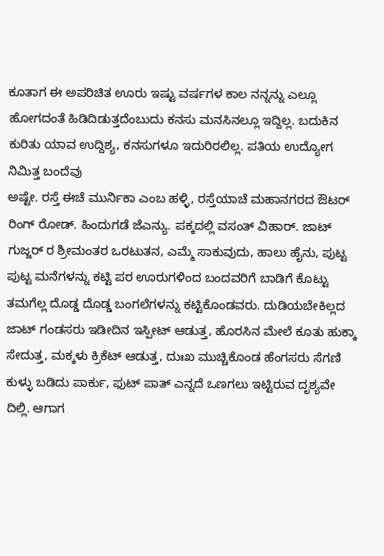ಕೂತಾಗ ಈ ಅಪರಿಚಿತ ಊರು ಇಷ್ಟು ವರ್ಷಗಳ ಕಾಲ ನನ್ನನ್ನು ಎಲ್ಲೂ ಹೋಗದಂತೆ ಹಿಡಿದಿಡುತ್ತದೆಂಬುದು ಕನಸು ಮನಸಿನಲ್ಲೂ ಇದ್ದಿಲ್ಲ. ಬದುಕಿನ ಕುರಿತು ಯಾವ ಉದ್ದಿಶ್ಯ, ಕನಸುಗಳೂ ಇದುರಿರಲಿಲ್ಲ. ಪತಿಯ ಉದ್ಯೋಗ ನಿಮಿತ್ತ ಬಂದೆವು
ಅಷ್ಟೇ. ರಸ್ತೆ ಈಚೆ ಮುರ್ನಿಕಾ ಎಂಬ ಹಳ್ಳಿ, ರಸ್ತೆಯಾಚೆ ಮಹಾನಗರದ ಔಟರ್ ರಿಂಗ್ ರೋಡ್. ಹಿಂದುಗಡೆ ಜೆಎನ್ಯು. ಪಕ್ಕದಲ್ಲಿ ವಸಂತ್ ವಿಹಾರ್. ಜಾಟ್ ಗುಜ್ಜರ್ ರ ಶ್ರೀಮಂತರ ಒರಟುತನ, ಎಮ್ಮೆ ಸಾಕುವುದು, ಹಾಲು ಹೈನು, ಪುಟ್ಟ ಪುಟ್ಟ ಮನೆಗಳನ್ನು ಕಟ್ಟಿ ಪರ ಊರುಗಳಿಂದ ಬಂದವರಿಗೆ ಬಾಡಿಗೆ ಕೊಟ್ಟು ತಮಗೆಲ್ಲ ದೊಡ್ಡ ದೊಡ್ಡ ಬಂಗಲೆಗಳನ್ನು ಕಟ್ಟಿಕೊಂಡವರು. ದುಡಿಯಬೇಕಿಲ್ಲದ ಜಾಟ್ ಗಂಡಸರು ಇಡೀದಿನ ಇಸ್ಪೀಟ್ ಆಡುತ್ತ, ಹೊರಸಿನ ಮೇಲೆ ಕೂತು ಹುಕ್ಕಾ ಸೇದುತ್ತ, ಮಕ್ಕಳು ಕ್ರಿಕೆಟ್ ಆಡುತ್ತ, ದುಃಖ ಮುಚ್ಚಿಕೊಂಡ ಹೆಂಗಸರು ಸೆಗಣಿ ಕುಳ್ಳು ಬಡಿದು ಪಾರ್ಕು, ಫುಟ್ ಪಾತ್ ಎನ್ನದೆ ಒಣಗಲು ಇಟ್ಟಿರುವ ದೃಶ್ಯವೇ ದಿಲ್ಲಿ. ಆಗಾಗ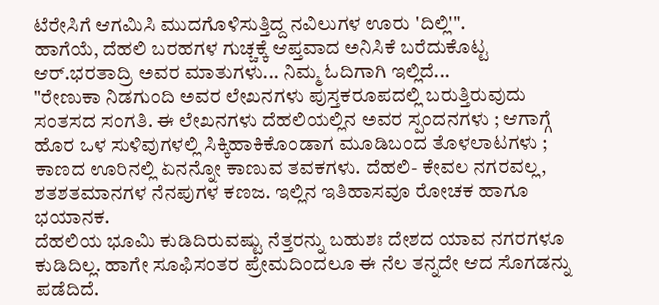ಟೆರೇಸಿಗೆ ಆಗಮಿಸಿ ಮುದಗೊಳಿಸುತ್ತಿದ್ದ ನವಿಲುಗಳ ಊರು 'ದಿಲ್ಲಿ'".
ಹಾಗೆಯೆ, ದೆಹಲಿ ಬರಹಗಳ ಗುಚ್ಚಕ್ಕೆ ಆಪ್ತವಾದ ಅನಿಸಿಕೆ ಬರೆದುಕೊಟ್ಟ ಆರ್.ಭರತಾದ್ರಿ ಅವರ ಮಾತುಗಳು... ನಿಮ್ಮ ಓದಿಗಾಗಿ ಇಲ್ಲಿದೆ...
"ರೇಣುಕಾ ನಿಡಗುಂದಿ ಅವರ ಲೇಖನಗಳು ಪುಸ್ತಕರೂಪದಲ್ಲಿ ಬರುತ್ತಿರುವುದು ಸಂತಸದ ಸಂಗತಿ. ಈ ಲೇಖನಗಳು ದೆಹಲಿಯಲ್ಲಿನ ಅವರ ಸ್ಪಂದನಗಳು ; ಆಗಾಗ್ಗೆ ಹೊರ ಒಳ ಸುಳಿವುಗಳಲ್ಲಿ ಸಿಕ್ಕಿಹಾಕಿಕೊಂಡಾಗ ಮೂಡಿಬಂದ ತೊಳಲಾಟಗಳು ; ಕಾಣದ ಊರಿನಲ್ಲಿ ಏನನ್ನೋ ಕಾಣುವ ತವಕಗಳು. ದೆಹಲಿ- ಕೇವಲ ನಗರವಲ್ಲ, ಶತಶತಮಾನಗಳ ನೆನಪುಗಳ ಕಣಜ. ಇಲ್ಲಿನ ಇತಿಹಾಸವೂ ರೋಚಕ ಹಾಗೂ ಭಯಾನಕ.
ದೆಹಲಿಯ ಭೂಮಿ ಕುಡಿದಿರುವಷ್ಟು ನೆತ್ತರನ್ನು ಬಹುಶಃ ದೇಶದ ಯಾವ ನಗರಗಳೂ ಕುಡಿದಿಲ್ಲ. ಹಾಗೇ ಸೂಫಿಸಂತರ ಪ್ರೇಮದಿಂದಲೂ ಈ ನೆಲ ತನ್ನದೇ ಆದ ಸೊಗಡನ್ನು ಪಡೆದಿದೆ.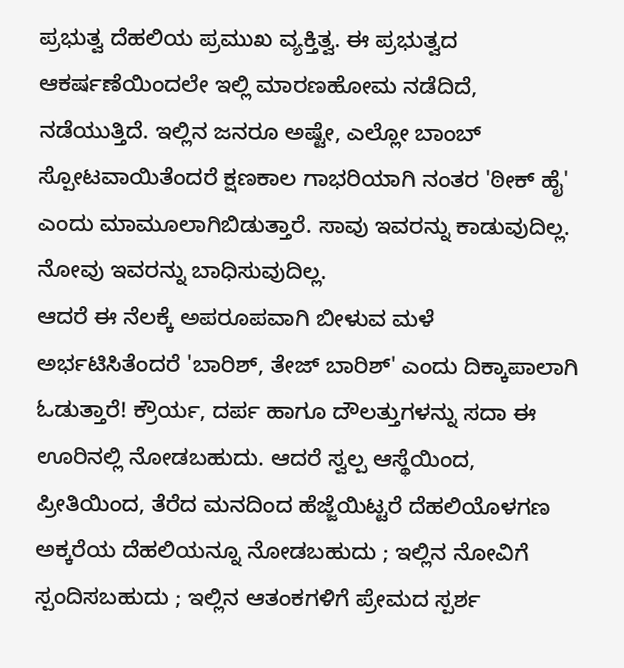ಪ್ರಭುತ್ವ ದೆಹಲಿಯ ಪ್ರಮುಖ ವ್ಯಕ್ತಿತ್ವ. ಈ ಪ್ರಭುತ್ವದ ಆಕರ್ಷಣೆಯಿಂದಲೇ ಇಲ್ಲಿ ಮಾರಣಹೋಮ ನಡೆದಿದೆ, ನಡೆಯುತ್ತಿದೆ. ಇಲ್ಲಿನ ಜನರೂ ಅಷ್ಟೇ, ಎಲ್ಲೋ ಬಾಂಬ್ ಸ್ಪೋಟವಾಯಿತೆಂದರೆ ಕ್ಷಣಕಾಲ ಗಾಭರಿಯಾಗಿ ನಂತರ 'ಠೀಕ್ ಹೈ' ಎಂದು ಮಾಮೂಲಾಗಿಬಿಡುತ್ತಾರೆ. ಸಾವು ಇವರನ್ನು ಕಾಡುವುದಿಲ್ಲ. ನೋವು ಇವರನ್ನು ಬಾಧಿಸುವುದಿಲ್ಲ.
ಆದರೆ ಈ ನೆಲಕ್ಕೆ ಅಪರೂಪವಾಗಿ ಬೀಳುವ ಮಳೆ ಅರ್ಭಟಿಸಿತೆಂದರೆ 'ಬಾರಿಶ್, ತೇಜ್ ಬಾರಿಶ್' ಎಂದು ದಿಕ್ಕಾಪಾಲಾಗಿ ಓಡುತ್ತಾರೆ! ಕ್ರೌರ್ಯ, ದರ್ಪ ಹಾಗೂ ದೌಲತ್ತುಗಳನ್ನು ಸದಾ ಈ ಊರಿನಲ್ಲಿ ನೋಡಬಹುದು. ಆದರೆ ಸ್ವಲ್ಪ ಆಸ್ಥೆಯಿಂದ, ಪ್ರೀತಿಯಿಂದ, ತೆರೆದ ಮನದಿಂದ ಹೆಜ್ಜೆಯಿಟ್ಟರೆ ದೆಹಲಿಯೊಳಗಣ ಅಕ್ಕರೆಯ ದೆಹಲಿಯನ್ನೂ ನೋಡಬಹುದು ; ಇಲ್ಲಿನ ನೋವಿಗೆ ಸ್ಪಂದಿಸಬಹುದು ; ಇಲ್ಲಿನ ಆತಂಕಗಳಿಗೆ ಪ್ರೇಮದ ಸ್ಪರ್ಶ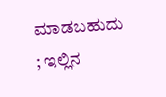ಮಾಡಬಹುದು ; ಇಲ್ಲಿನ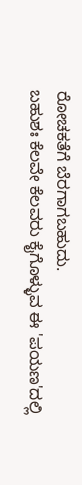ರೋಚಕತೆಗೆ ಬೆರಗಾಗಬಹುದು.
ಬಹುಶಃ ಕೆಲವೇ ಕೆಲವರು ಕೈಗೊಳ್ಳುವ ಈ 'ಪಯಣ'ದಲ್ಲಿ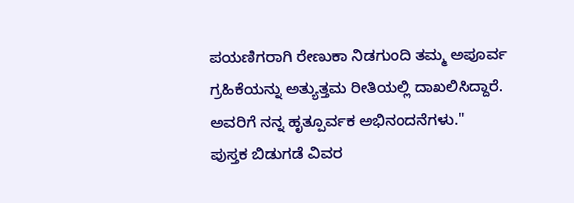ಪಯಣಿಗರಾಗಿ ರೇಣುಕಾ ನಿಡಗುಂದಿ ತಮ್ಮ ಅಪೂರ್ವ ಗ್ರಹಿಕೆಯನ್ನು ಅತ್ಯುತ್ತಮ ರೀತಿಯಲ್ಲಿ ದಾಖಲಿಸಿದ್ದಾರೆ. ಅವರಿಗೆ ನನ್ನ ಹೃತ್ಪೂರ್ವಕ ಅಭಿನಂದನೆಗಳು."
ಪುಸ್ತಕ ಬಿಡುಗಡೆ ವಿವರ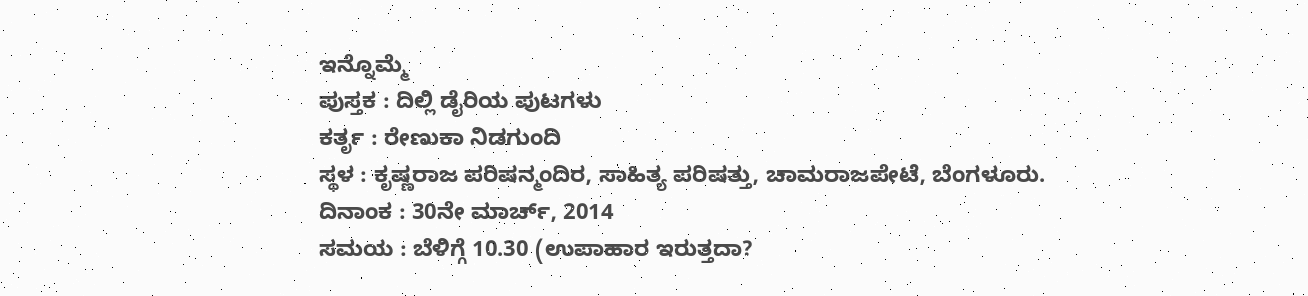ಇನ್ನೊಮ್ಮೆ
ಪುಸ್ತಕ : ದಿಲ್ಲಿ ಡೈರಿಯ ಪುಟಗಳು
ಕರ್ತೃ : ರೇಣುಕಾ ನಿಡಗುಂದಿ
ಸ್ಥಳ : ಕೃಷ್ಣರಾಜ ಪರಿಷನ್ಮಂದಿರ, ಸಾಹಿತ್ಯ ಪರಿಷತ್ತು, ಚಾಮರಾಜಪೇಟೆ, ಬೆಂಗಳೂರು.
ದಿನಾಂಕ : 30ನೇ ಮಾರ್ಚ್, 2014
ಸಮಯ : ಬೆಳಿಗ್ಗೆ 10.30 (ಉಪಾಹಾರ ಇರುತ್ತದಾ?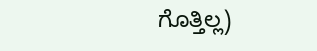ಗೊತ್ತಿಲ್ಲ)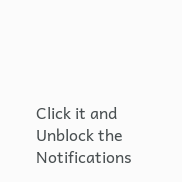Click it and Unblock the Notifications